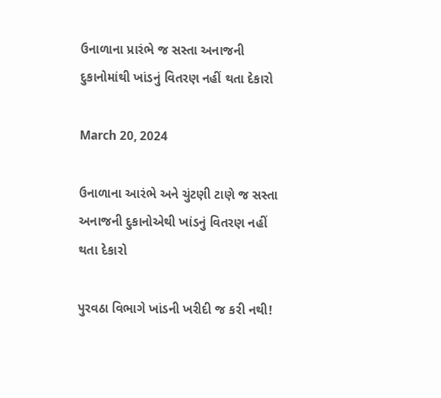ઉનાળાના પ્રારંભે જ સસ્તા અનાજની દુકાનોમાંથી ખાંડનું વિતરણ નહીં થતા દેકારો

March 20, 2024

ઉનાળાના આરંભે અને ચુંટણી ટાણે જ સસ્તા અનાજની દુકાનોએથી ખાંડનું વિતરણ નહીં થતા દેકારો

પુરવઠા વિભાગે ખાંડની ખરીદી જ કરી નથી!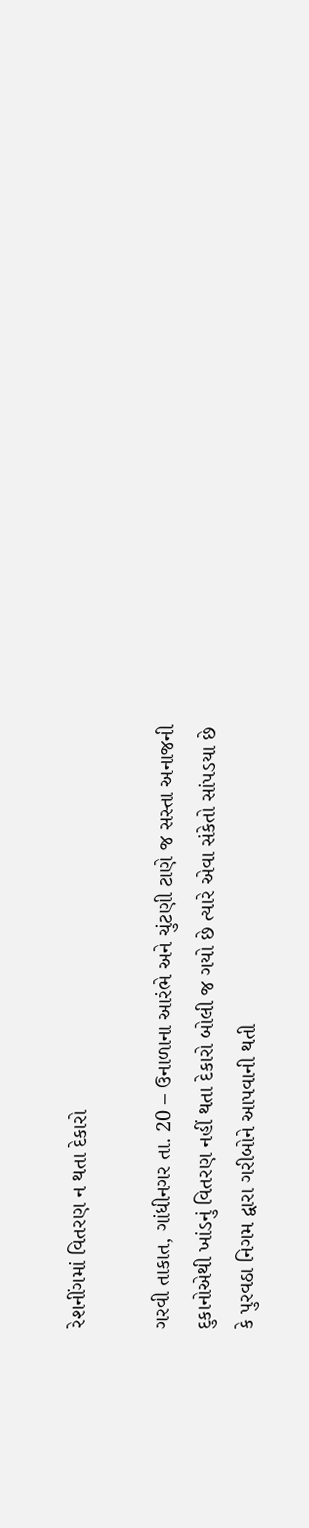રેશનીંગમાં વિતરણ ન થતા દેકારો

ગરવી તાકાત, ગાંધીનગર તા. 20 – ઉનાળાના આરંભે અને ચુંટણી ટાણે જ સસ્તા અનાજની દુકાનોએથી ખાંડનું વિતરણ નહીં થતા દેકારો બોલી જ ગયો છે ત્યારે એવા સંકેતો સાંપડયા છે કે પુરવઠા નિગમ દ્વારા ગરીબોને આપવાની થતી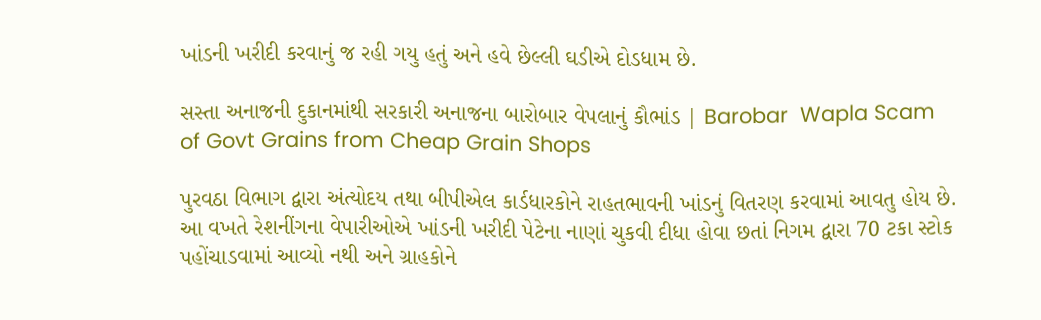ખાંડની ખરીદી કરવાનું જ રહી ગયુ હતું અને હવે છેલ્લી ઘડીએ દોડધામ છે.

સસ્તા અનાજની દુકાનમાંથી સરકારી અનાજના બારોબાર વેપલાનું કૌભાંડ | Barobar  Wapla Scam of Govt Grains from Cheap Grain Shops

પુરવઠા વિભાગ દ્વારા અંત્યોદય તથા બીપીએલ કાર્ડધારકોને રાહતભાવની ખાંડનું વિતરણ કરવામાં આવતુ હોય છે. આ વખતે રેશનીંગના વેપારીઓએ ખાંડની ખરીદી પેટેના નાણાં ચુકવી દીધા હોવા છતાં નિગમ દ્વારા 70 ટકા સ્ટોક પહોંચાડવામાં આવ્યો નથી અને ગ્રાહકોને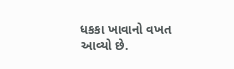ધકકા ખાવાનો વખત આવ્યો છે.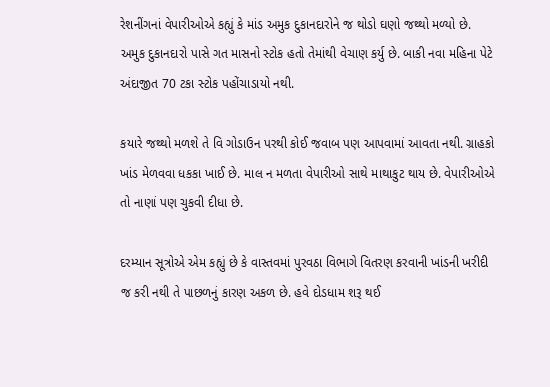રેશનીંગનાં વેપારીઓએ કહ્યું કે માંડ અમુક દુકાનદારોને જ થોડો ઘણો જથ્થો મળ્યો છે. અમુક દુકાનદારો પાસે ગત માસનો સ્ટોક હતો તેમાંથી વેચાણ કર્યુ છે. બાકી નવા મહિના પેટે અંદાજીત 70 ટકા સ્ટોક પહોંચાડાયો નથી.

કયારે જથ્થો મળશે તે વિ ગોડાઉન પરથી કોઈ જવાબ પણ આપવામાં આવતા નથી. ગ્રાહકો ખાંડ મેળવવા ધકકા ખાઈ છે. માલ ન મળતા વેપારીઓ સાથે માથાકુટ થાય છે. વેપારીઓએ તો નાણાં પણ ચુકવી દીધા છે.

દરમ્યાન સૂત્રોએ એમ કહ્યું છે કે વાસ્તવમાં પુરવઠા વિભાગે વિતરણ કરવાની ખાંડની ખરીદી જ કરી નથી તે પાછળનું કારણ અકળ છે. હવે દોડધામ શરૂ થઈ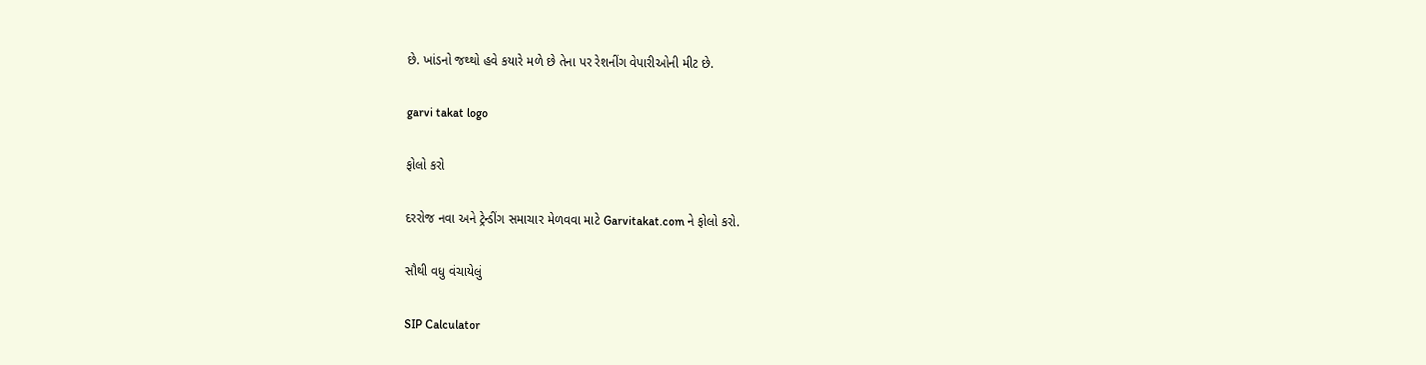છે. ખાંડનો જથ્થો હવે કયારે મળે છે તેના પર રેશનીંગ વેપારીઓની મીટ છે.

garvi takat logo

ફોલો કરો

દરરોજ નવા અને ટ્રેન્ડીંગ સમાચાર મેળવવા માટે Garvitakat.com ને ફોલો કરો.

સૌથી વધુ વંચાયેલું

SIP Calculator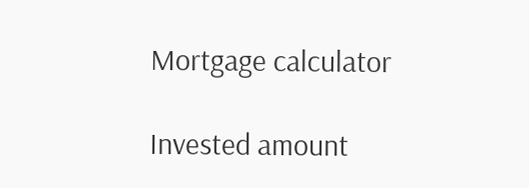Mortgage calculator

Invested amount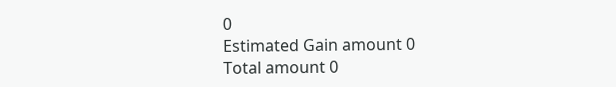0
Estimated Gain amount 0
Total amount 0